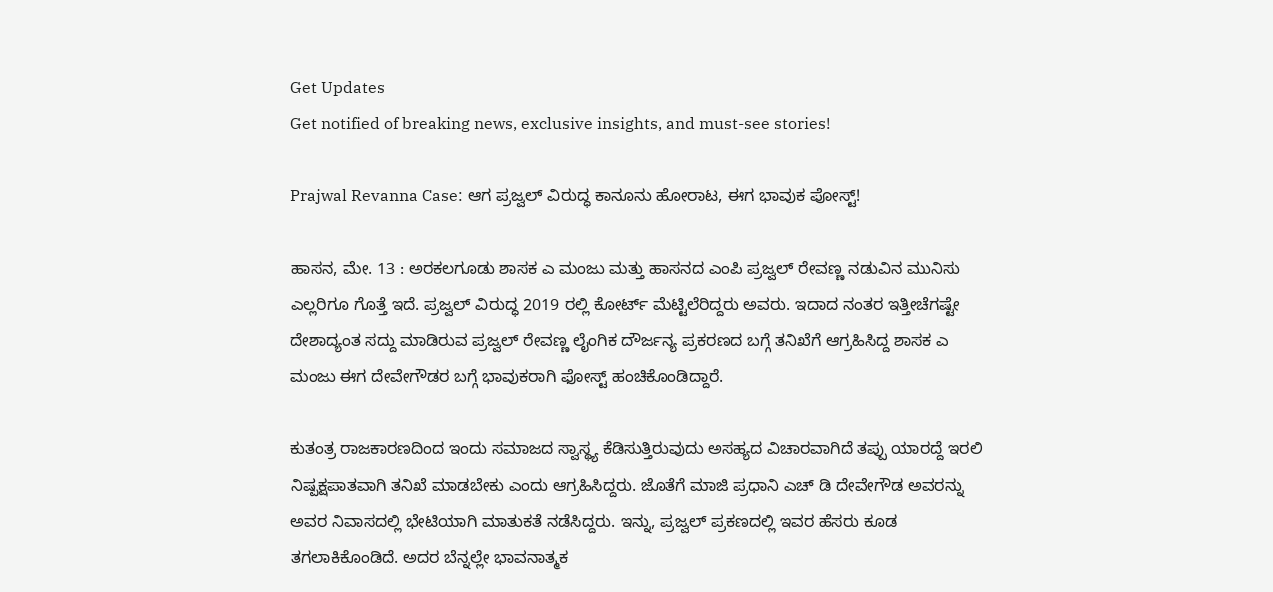Get Updates
Get notified of breaking news, exclusive insights, and must-see stories!

Prajwal Revanna Case: ಆಗ ಪ್ರಜ್ವಲ್ ವಿರುದ್ಧ ಕಾನೂನು ಹೋರಾಟ, ಈಗ ಭಾವುಕ ಪೋಸ್ಟ್!

ಹಾಸನ, ಮೇ. 13 : ಅರಕಲಗೂಡು ಶಾಸಕ ಎ ಮಂಜು ಮತ್ತು ಹಾಸನದ ಎಂಪಿ ಪ್ರಜ್ವಲ್ ರೇವಣ್ಣ ನಡುವಿನ ಮುನಿಸು ಎಲ್ಲರಿಗೂ ಗೊತ್ತೆ ಇದೆ. ಪ್ರಜ್ವಲ್ ವಿರುದ್ಧ 2019 ರಲ್ಲಿ ಕೋರ್ಟ್ ಮೆಟ್ಟಿಲೆರಿದ್ದರು ಅವರು. ಇದಾದ ನಂತರ ಇತ್ತೀಚೆಗಷ್ಟೇ ದೇಶಾದ್ಯಂತ ಸದ್ದು ಮಾಡಿರುವ ಪ್ರಜ್ವಲ್ ರೇವಣ್ಣ ಲೈಂಗಿಕ ದೌರ್ಜನ್ಯ ಪ್ರಕರಣದ ಬಗ್ಗೆ ತನಿಖೆಗೆ ಆಗ್ರಹಿಸಿದ್ದ ಶಾಸಕ ಎ ಮಂಜು ಈಗ ದೇವೇಗೌಡರ ಬಗ್ಗೆ ಭಾವುಕರಾಗಿ ಫೋಸ್ಟ್ ಹಂಚಿಕೊಂಡಿದ್ದಾರೆ.

ಕುತಂತ್ರ ರಾಜಕಾರಣದಿಂದ ಇಂದು ಸಮಾಜದ ಸ್ವಾಸ್ಥ್ಯ ಕೆಡಿಸುತ್ತಿರುವುದು ಅಸಹ್ಯದ ವಿಚಾರವಾಗಿದೆ ತಪ್ಪು ಯಾರದ್ದೆ ಇರಲಿ ನಿಷ್ಪಕ್ಷಪಾತವಾಗಿ ತನಿಖೆ ಮಾಡಬೇಕು ಎಂದು ಆಗ್ರಹಿಸಿದ್ದರು. ಜೊತೆಗೆ ಮಾಜಿ ಪ್ರಧಾನಿ ಎಚ್ ಡಿ ದೇವೇಗೌಡ ಅವರನ್ನು ಅವರ ನಿವಾಸದಲ್ಲಿ ಭೇಟಿಯಾಗಿ ಮಾತುಕತೆ ನಡೆಸಿದ್ದರು. ಇನ್ನು, ಪ್ರಜ್ವಲ್ ಪ್ರಕಣದಲ್ಲಿ ಇವರ ಹೆಸರು ಕೂಡ ತಗಲಾಕಿಕೊಂಡಿದೆ. ಅದರ ಬೆನ್ನಲ್ಲೇ ಭಾವನಾತ್ಮಕ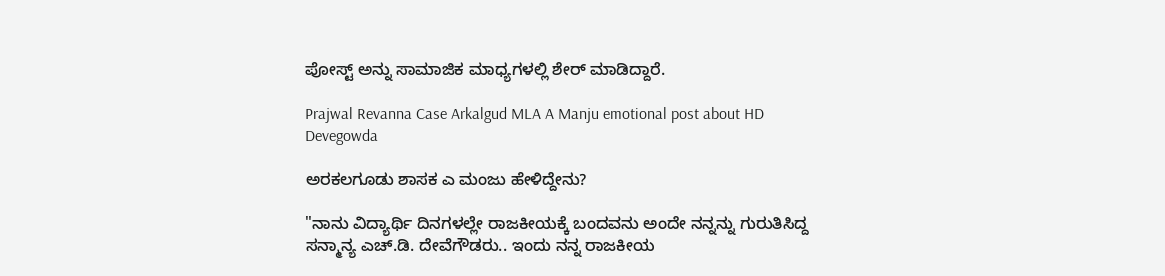ಪೋಸ್ಟ್ ಅನ್ನು ಸಾಮಾಜಿಕ ಮಾಧ್ಯಗಳಲ್ಲಿ ಶೇರ್ ಮಾಡಿದ್ದಾರೆ.

Prajwal Revanna Case Arkalgud MLA A Manju emotional post about HD Devegowda

ಅರಕಲಗೂಡು ಶಾಸಕ ಎ ಮಂಜು ಹೇಳಿದ್ದೇನು?

"ನಾನು ವಿದ್ಯಾರ್ಥಿ ದಿನಗಳಲ್ಲೇ ರಾಜಕೀಯಕ್ಕೆ ಬಂದವನು ಅಂದೇ ನನ್ನನ್ನು ಗುರುತಿಸಿದ್ದ ಸನ್ಮಾನ್ಯ ಎಚ್.ಡಿ. ದೇವೆಗೌಡರು.. ಇಂದು ನನ್ನ ರಾಜಕೀಯ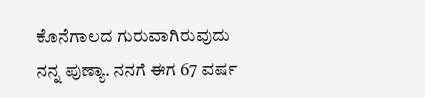ಕೊನೆಗಾಲದ ಗುರುವಾಗಿರುವುದು ನನ್ನ ಪುಣ್ಯಾ. ನನಗೆ ಈಗ 67 ವರ್ಷ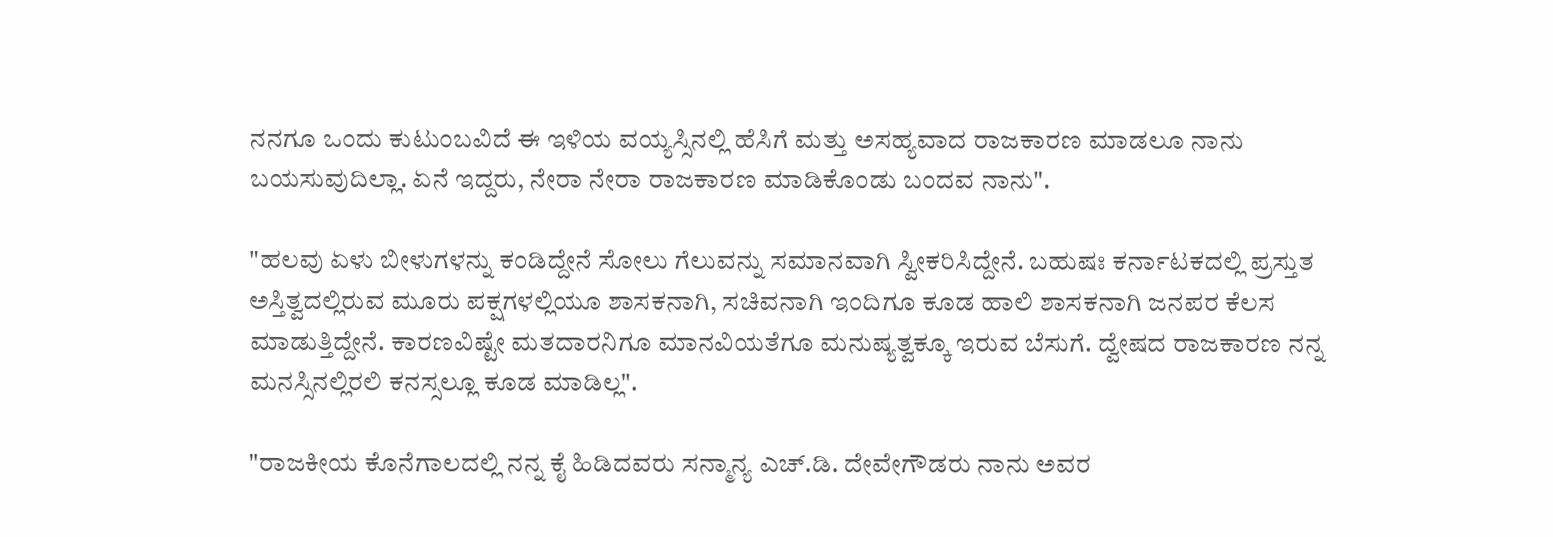ನನಗೂ ಒಂದು ಕುಟುಂಬವಿದೆ ಈ ಇಳಿಯ ವಯ್ಯಸ್ಸಿನಲ್ಲಿ ಹೆಸಿಗೆ ಮತ್ತು ಅಸಹ್ಯವಾದ ರಾಜಕಾರಣ ಮಾಡಲೂ ನಾನು ಬಯಸುವುದಿಲ್ಲಾ. ಏನೆ ಇದ್ದರು, ನೇರಾ ನೇರಾ ರಾಜಕಾರಣ ಮಾಡಿಕೊಂಡು ಬಂದವ ನಾನು".

"ಹಲವು ಏಳು ಬೀಳುಗಳನ್ನು ಕಂಡಿದ್ದೇನೆ ಸೋಲು ಗೆಲುವನ್ನು ಸಮಾನವಾಗಿ ಸ್ವೀಕರಿಸಿದ್ದೇನೆ. ಬಹುಷಃ ಕರ್ನಾಟಕದಲ್ಲಿ ಪ್ರಸ್ತುತ ಅಸ್ತಿತ್ವದಲ್ಲಿರುವ ಮೂರು ಪಕ್ಷಗಳಲ್ಲಿಯೂ ಶಾಸಕನಾಗಿ, ಸಚಿವನಾಗಿ ಇಂದಿಗೂ ಕೂಡ ಹಾಲಿ ಶಾಸಕನಾಗಿ ಜನಪರ ಕೆಲಸ ಮಾಡುತ್ತಿದ್ದೇನೆ. ಕಾರಣವಿಷ್ಟೇ ಮತದಾರನಿಗೂ ಮಾನವಿಯತೆಗೂ ಮನುಷ್ಯತ್ವಕ್ಕೂ ಇರುವ ಬೆಸುಗೆ. ದ್ವೇಷದ ರಾಜಕಾರಣ ನನ್ನ ಮನಸ್ಸಿನಲ್ಲಿರಲಿ ಕನಸ್ಸಲ್ಲೂ ಕೂಡ ಮಾಡಿಲ್ಲ".

"ರಾಜಕೀಯ ಕೊನೆಗಾಲದಲ್ಲಿ ನನ್ನ ಕೈ ಹಿಡಿದವರು ಸನ್ಮಾನ್ಯ ಎಚ್.ಡಿ. ದೇವೇಗೌಡರು ನಾನು ಅವರ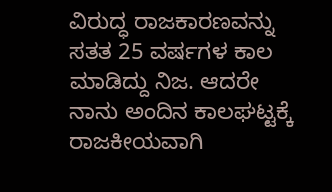ವಿರುದ್ಧ ರಾಜಕಾರಣವನ್ನು ಸತತ 25 ವರ್ಷಗಳ ಕಾಲ ಮಾಡಿದ್ದು ನಿಜ. ಆದರೇ ನಾನು ಅಂದಿನ ಕಾಲಘಟ್ಟಕ್ಕೆ ರಾಜಕೀಯವಾಗಿ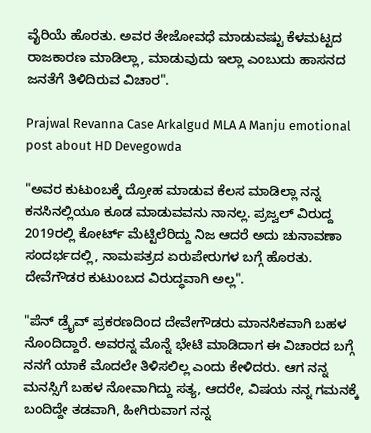ವೈರಿಯೆ ಹೊರತು. ಅವರ ತೇಜೋವಧೆ ಮಾಡುವಷ್ಟು ಕೆಳಮಟ್ಟದ ರಾಜಕಾರಣ ಮಾಡಿಲ್ಲಾ, ಮಾಡುವುದು ಇಲ್ಲಾ ಎಂಬುದು ಹಾಸನದ ಜನತೆಗೆ ತಿಳಿದಿರುವ ವಿಚಾರ".

Prajwal Revanna Case Arkalgud MLA A Manju emotional post about HD Devegowda

"ಅವರ ಕುಟುಂಬಕ್ಕೆ ದ್ರೋಹ ಮಾಡುವ ಕೆಲಸ ಮಾಡಿಲ್ಲಾ ನನ್ನ‌ ಕನಸಿನಲ್ಲಿಯೂ ಕೂಡ ಮಾಡುವವನು ನಾನಲ್ಲ. ಪ್ರಜ್ವಲ್ ವಿರುದ್ದ 2019ರಲ್ಲಿ ಕೋರ್ಟ್ ಮೆಟ್ಟಿಲೆರಿದ್ದು ನಿಜ ಆದರೆ ಅದು ಚುನಾವಣಾ ಸಂದರ್ಭದಲ್ಲಿ, ನಾಮಪತ್ರದ ಏರುಪೇರುಗಳ ಬಗ್ಗೆ ಹೊರತು. ದೇವೆಗೌಡರ ಕುಟುಂಬದ ವಿರುದ್ಧವಾಗಿ ಅಲ್ಲ".

"ಪೆನ್ ಡ್ರೈವ್ ಪ್ರಕರಣದಿಂದ ದೇವೇಗೌಡರು ಮಾನಸಿಕವಾಗಿ ಬಹಳ ನೊಂದಿದ್ದಾರೆ. ಅವರನ್ನ ಮೊನ್ನೆ ಭೇಟಿ ಮಾಡಿದಾಗ ಈ ವಿಚಾರದ ಬಗ್ಗೆ ನನಗೆ ಯಾಕೆ ಮೊದಲೇ ತಿಳಿಸಲಿಲ್ಲ ಎಂದು ಕೇಳಿದರು. ಆಗ ನನ್ನ ಮನಸ್ಸಿಗೆ ಬಹಳ ನೋವಾಗಿದ್ದು ಸತ್ಯ, ಆದರೇ, ವಿಷಯ ನನ್ನ ಗಮನಕ್ಕೆ ಬಂದಿದ್ದೇ ತಡವಾಗಿ, ಹೀಗಿರುವಾಗ ನನ್ನ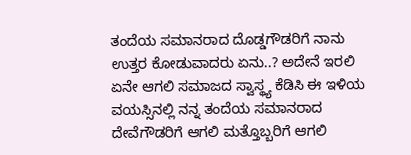ತಂದೆಯ ಸಮಾನರಾದ ದೊಡ್ಡಗೌಡರಿಗೆ ನಾನು ಉತ್ತರ ಕೋಡುವಾದರು ಏನು..? ಅದೇನೆ ಇರಲಿ ಏನೇ ಆಗಲಿ ಸಮಾಜದ ಸ್ವಾಸ್ಥ್ಯ ಕೆಡಿಸಿ ಈ ಇಳಿಯ ವಯಸ್ಸಿನಲ್ಲಿ ನನ್ನ ತಂದೆಯ ಸಮಾನರಾದ ದೇವೆಗೌಡರಿಗೆ ಆಗಲಿ ಮತ್ತೊಬ್ಬರಿಗೆ ಆಗಲಿ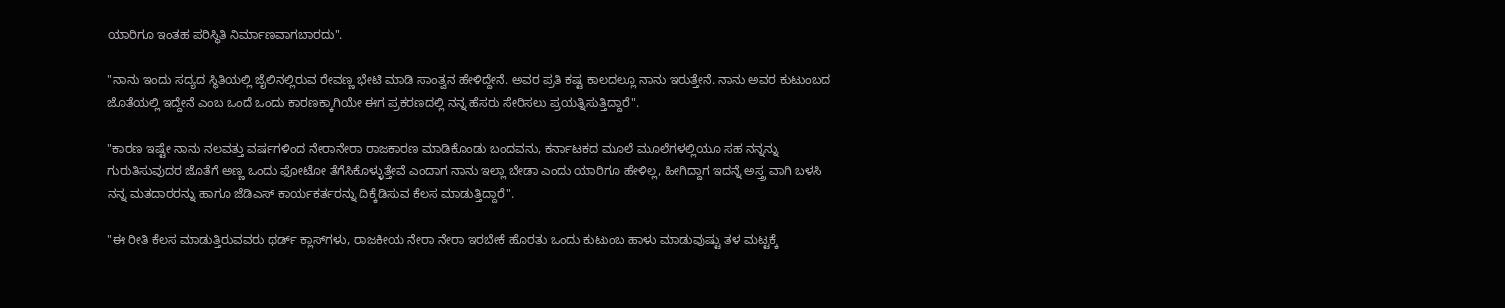ಯಾರಿಗೂ ಇಂತಹ ಪರಿಸ್ಥಿತಿ ನಿರ್ಮಾಣವಾಗಬಾರದು".

"ನಾನು ಇಂದು ಸದ್ಯದ ಸ್ಥಿತಿಯಲ್ಲಿ ಜೈಲಿನಲ್ಲಿರುವ ರೇವಣ್ಣ ಭೇಟಿ ಮಾಡಿ ಸಾಂತ್ವನ ಹೇಳಿದ್ದೇನೆ. ಅವರ ಪ್ರತಿ ಕಷ್ಟ ಕಾಲದಲ್ಲೂ ನಾನು ಇರುತ್ತೇನೆ. ನಾನು ಅವರ ಕುಟುಂಬದ ಜೊತೆಯಲ್ಲಿ ಇದ್ದೇನೆ ಎಂಬ ಒಂದೆ ಒಂದು ಕಾರಣಕ್ಕಾಗಿಯೇ ಈಗ ಪ್ರಕರಣದಲ್ಲಿ ನನ್ನ ಹೆಸರು ಸೇರಿಸಲು ಪ್ರಯತ್ನಿಸುತ್ತಿದ್ದಾರೆ".

"ಕಾರಣ ಇಷ್ಟೇ ನಾನು ನಲವತ್ತು ವರ್ಷಗಳಿಂದ ನೇರಾನೇರಾ ರಾಜಕಾರಣ ಮಾಡಿಕೊಂಡು ಬಂದವನು, ಕರ್ನಾಟಕದ ಮೂಲೆ ಮೂಲೆಗಳಲ್ಲಿಯೂ ಸಹ ನನ್ನನ್ನು ಗುರುತಿಸುವುದರ ಜೊತೆಗೆ ಅಣ್ಣ ಒಂದು ಫೋಟೋ ತೆಗೆಸಿಕೊಳ್ಳುತ್ತೇವೆ ಎಂದಾಗ ನಾನು ಇಲ್ಲಾ ಬೇಡಾ ಎಂದು ಯಾರಿಗೂ ಹೇಳಿಲ್ಲ, ಹೀಗಿದ್ದಾಗ ಇದನ್ನೆ ಅಸ್ತ್ರ ವಾಗಿ ಬಳಸಿ ನನ್ನ ಮತದಾರರನ್ನು ಹಾಗೂ ಜೆಡಿಎಸ್ ಕಾರ್ಯಕರ್ತರನ್ನು ದಿಕ್ಕೆಡಿಸುವ ಕೆಲಸ ಮಾಡುತ್ತಿದ್ದಾರೆ".

"ಈ ರೀತಿ ಕೆಲಸ ಮಾಡುತ್ತಿರುವವರು ಥರ್ಡ್ ಕ್ಲಾಸ್‌ಗಳು, ರಾಜಕೀಯ ನೇರಾ ನೇರಾ ಇರಬೇಕೆ ಹೊರತು ಒಂದು ಕುಟುಂಬ ಹಾಳು ಮಾಡುವುಷ್ಟು ತಳ ಮಟ್ಟಕ್ಕೆ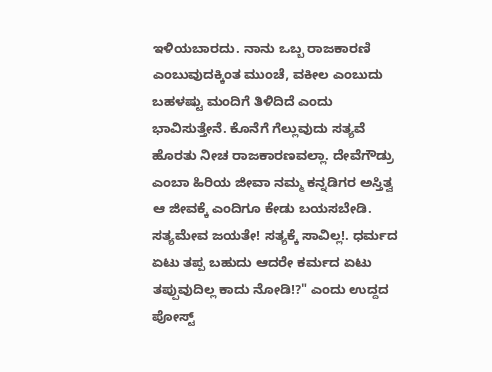ಇಳಿಯಬಾರದು. ನಾನು ಒಬ್ಬ ರಾಜಕಾರಣಿ ಎಂಬುವುದಕ್ಕಿಂತ ಮುಂಚೆ, ವಕೀಲ ಎಂಬುದು ಬಹಳಷ್ಟು ಮಂದಿಗೆ ತಿಳಿದಿದೆ ಎಂದು ಭಾವಿಸುತ್ತೇನೆ. ಕೊನೆಗೆ ಗೆಲ್ಲುವುದು ಸತ್ಯವೆ ಹೊರತು ನೀಚ ರಾಜಕಾರಣವಲ್ಲಾ. ದೇವೆಗೌಡ್ರು ಎಂಬಾ ಹಿರಿಯ ಜೀವಾ ನಮ್ಮ ಕನ್ನಡಿಗರ ಅಸ್ತಿತ್ವ ಆ ಜೀವಕ್ಕೆ ಎಂದಿಗೂ ಕೇಡು ಬಯಸಬೇಡಿ. ಸತ್ಯಮೇವ ಜಯತೇ! ಸತ್ಯಕ್ಕೆ ಸಾವಿಲ್ಲ!. ಧರ್ಮದ ಏಟು ತಪ್ಪ ಬಹುದು ಆದರೇ ಕರ್ಮದ ಏಟು ತಪ್ಪುವುದಿಲ್ಲ ಕಾದು ನೋಡಿ!?" ಎಂದು ಉದ್ದದ ಪೋಸ್ಟ್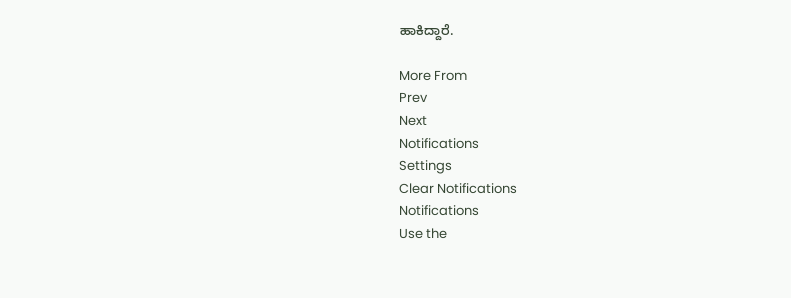ಹಾಕಿದ್ದಾರೆ.

More From
Prev
Next
Notifications
Settings
Clear Notifications
Notifications
Use the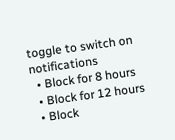toggle to switch on notifications
  • Block for 8 hours
  • Block for 12 hours
  • Block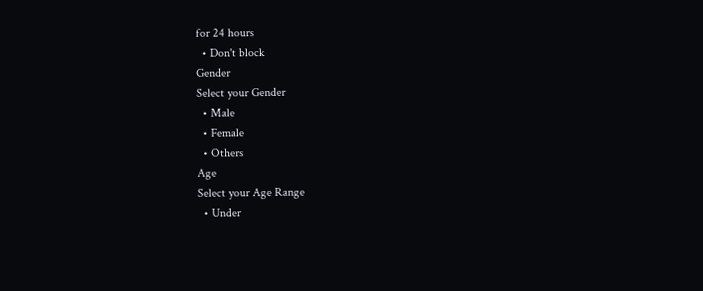for 24 hours
  • Don't block
Gender
Select your Gender
  • Male
  • Female
  • Others
Age
Select your Age Range
  • Under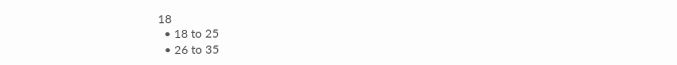18
  • 18 to 25
  • 26 to 35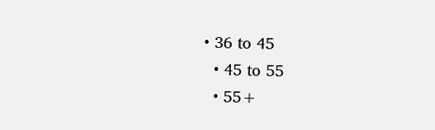• 36 to 45
  • 45 to 55
  • 55+